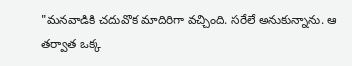"మనవాడికి చదువొక మాదిరిగా వచ్చింది. సరేలే అనుకున్నాను. ఆ తర్వాత ఒక్క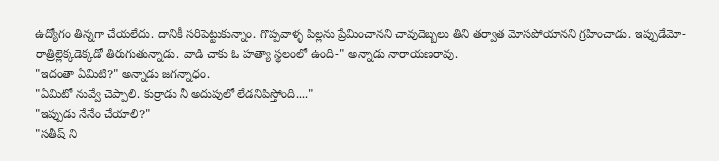ఉద్యోగం తిన్నగా చేయలేదు. దానికీ సరిపెట్టుకున్నాం. గొప్పవాళ్ళ పిల్లను ప్రేమించానని చావుదెబ్బలు తిని తర్వాత మోసపోయానని గ్రహించాడు. ఇప్పుడేమో-రాత్రిల్లెక్కడెక్కడో తిరుగుతున్నాడు. వాడి చాకు ఓ హత్యా స్థలంలో ఉంది-" అన్నాడు నారాయణరావు.
"ఇదంతా ఏమిటి?" అన్నాడు జగన్నాధం.
"ఏమిటో నువ్వే చెప్పాలి. కుర్రాడు నీ అదుపులో లేడనిపిస్తోంది...."
"ఇప్పుడు నేనేం చేయాలి?"
"సతీష్ ని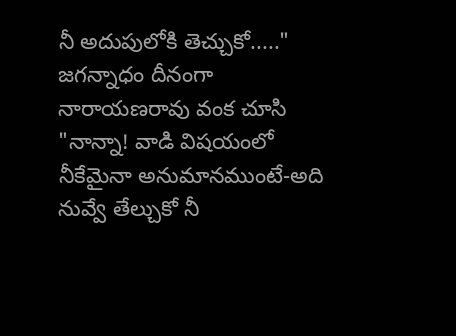నీ అదుపులోకి తెచ్చుకో....."
జగన్నాధం దీనంగా నారాయణరావు వంక చూసి "నాన్నా! వాడి విషయంలో నీకేమైనా అనుమానముంటే-అది నువ్వే తేల్చుకో నీ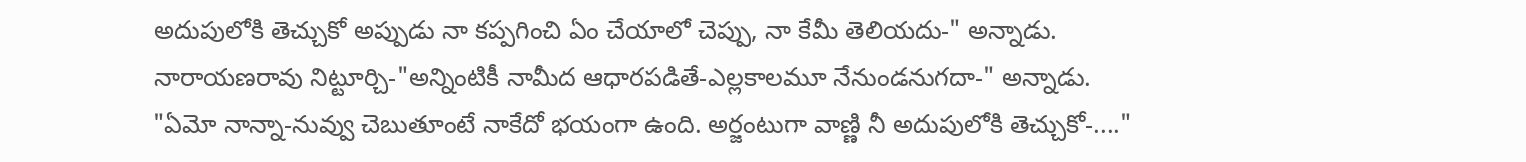అదుపులోకి తెచ్చుకో అప్పుడు నా కప్పగించి ఏం చేయాలో చెప్పు, నా కేమీ తెలియదు-" అన్నాడు.
నారాయణరావు నిట్టూర్చి-"అన్నింటికీ నామీద ఆధారపడితే-ఎల్లకాలమూ నేనుండనుగదా-" అన్నాడు.
"ఏమో నాన్నా-నువ్వు చెబుతూంటే నాకేదో భయంగా ఉంది. అర్జంటుగా వాణ్ణి నీ అదుపులోకి తెచ్చుకో-...."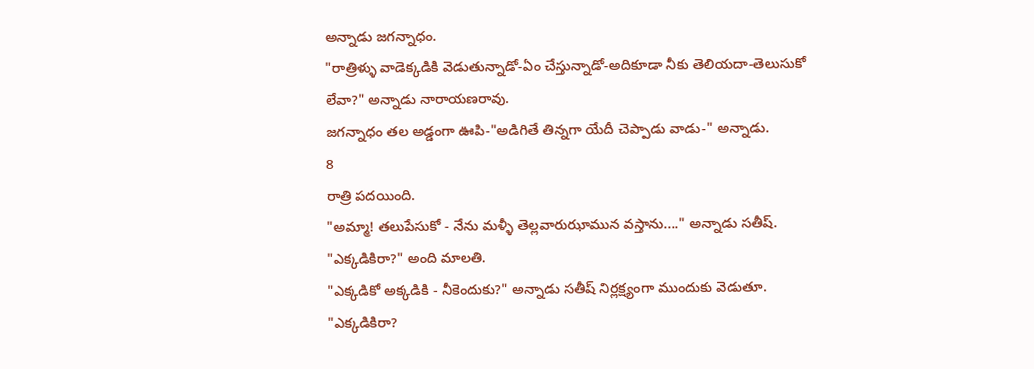అన్నాడు జగన్నాధం.
"రాత్రిళ్ళు వాడెక్కడికి వెడుతున్నాడో-ఏం చేస్తున్నాడో-అదికూడా నీకు తెలియదా-తెలుసుకో లేవా?" అన్నాడు నారాయణరావు.
జగన్నాధం తల అడ్డంగా ఊపి-"అడిగితే తిన్నగా యేదీ చెప్పాడు వాడు-" అన్నాడు.
8
రాత్రి పదయింది.
"అమ్మా! తలుపేసుకో - నేను మళ్ళీ తెల్లవారుఝామున వస్తాను...." అన్నాడు సతీష్.
"ఎక్కడికిరా?" అంది మాలతి.
"ఎక్కడికో అక్కడికి - నీకెందుకు?" అన్నాడు సతీష్ నిర్లక్ష్యంగా ముందుకు వెడుతూ.
"ఎక్కడికిరా?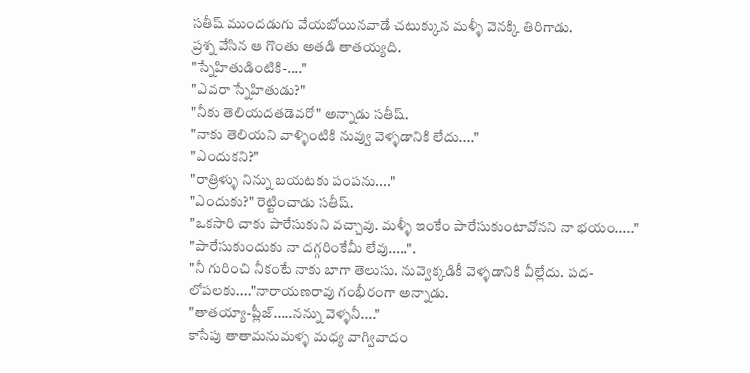సతీష్ ముందడుగు వేయబోయినవాడే చటుక్కున మళ్ళీ వెనక్కి తిరిగాడు.
ప్రశ్న వేసిన ఆ గొంతు అతడి తాతయ్యది.
"స్నేహితుడింటికి-...."
"ఎవరా స్నేహితుడు?"
"నీకు తెలియదతడెవరో" అన్నాడు సతీష్.
"నాకు తెలియని వాళ్ళింటికి నువ్వు వెళ్ళడానికి లేదు...."
"ఎందుకని?"
"రాత్రిళ్ళు నిన్ను బయటకు పంపను...."
"ఎందుకు?" రెట్టించాడు సతీష్.
"ఒకసారి చాకు పారేసుకుని వచ్చావు. మళ్ళీ ఇంకేం పారేసుకుంటావోనని నా భయం....."
"పారేసుకుందుకు నా దగ్గరింకేమీ లేవు.....".
"నీ గురించి నీకంటే నాకు బాగా తెలుసు. నువ్వెక్కడికీ వెళ్ళడానికి వీల్లేదు. పద-లోపలకు...."నారాయణరావు గంభీరంగా అన్నాడు.
"తాతయ్యా-ప్లీజ్.....నన్ను వెళ్ళనీ...."
కాసేపు తాతామనుమళ్ళ మధ్య వాగ్వివాదం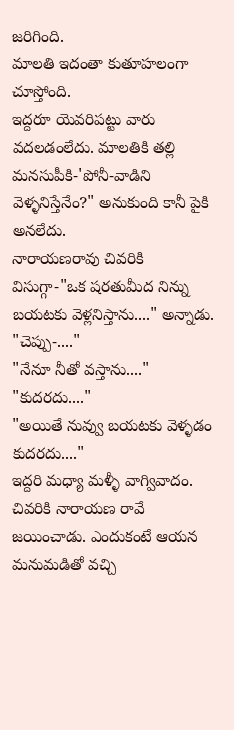జరిగింది.
మాలతి ఇదంతా కుతూహలంగా చూస్తోంది.
ఇద్దరూ యెవరిపట్టు వారు వదలడంలేదు. మాలతికి తల్లి మనసుపీకి-'పోనీ-వాడిని వెళ్ళనిస్తేనేం?" అనుకుంది కానీ పైకి అనలేదు.
నారాయణరావు చివరికి విసుగ్గా-"ఒక షరతుమీద నిన్ను బయటకు వెళ్లనిస్తాను...." అన్నాడు.
"చెప్పు-...."
"నేనూ నీతో వస్తాను...."
"కుదరదు...."
"అయితే నువ్వు బయటకు వెళ్ళడం కుదరదు...."
ఇద్దరి మధ్యా మళ్ళీ వాగ్వివాదం. చివరికి నారాయణ రావే జయించాడు. ఎందుకంటే ఆయన మనుమడితో వచ్చి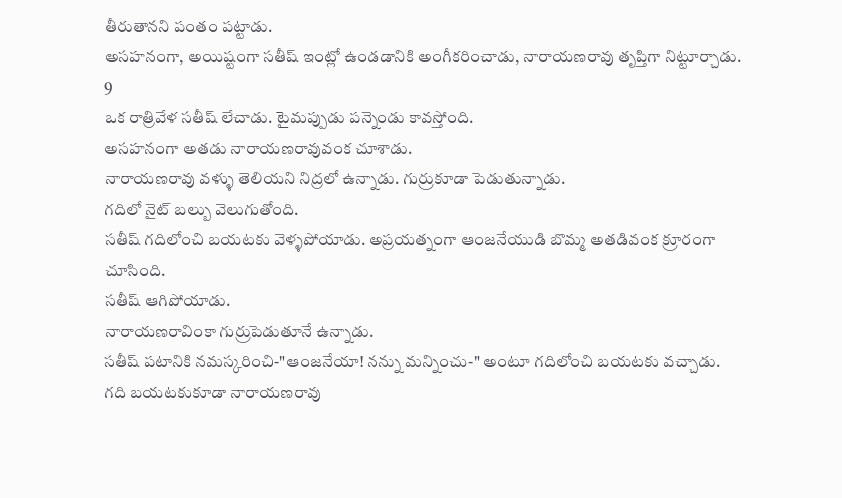తీరుతానని పంతం పట్టాడు.
అసహనంగా, అయిష్టంగా సతీష్ ఇంట్లో ఉండడానికి అంగీకరించాడు, నారాయణరావు తృప్తిగా నిట్టూర్చాడు.
9
ఒక రాత్రివేళ సతీష్ లేచాడు. టైమప్పుడు పన్నెండు కావస్తోంది.
అసహనంగా అతడు నారాయణరావువంక చూశాడు.
నారాయణరావు వళ్ళు తెలియని నిద్రలో ఉన్నాడు. గుర్రుకూడా పెడుతున్నాడు.
గదిలో నైట్ బల్బు వెలుగుతోంది.
సతీష్ గదిలోంచి బయటకు వెళ్ళపోయాడు. అప్రయత్నంగా ఆంజనేయుడి బొమ్మ అతడివంక క్రూరంగా చూసింది.
సతీష్ ఆగిపోయాడు.
నారాయణరావింకా గుర్రుపెడుతూనే ఉన్నాడు.
సతీష్ పటానికి నమస్కరించి-"ఆంజనేయా! నన్ను మన్నించు-" అంటూ గదిలోంచి బయటకు వచ్చాడు.
గది బయటకుకూడా నారాయణరావు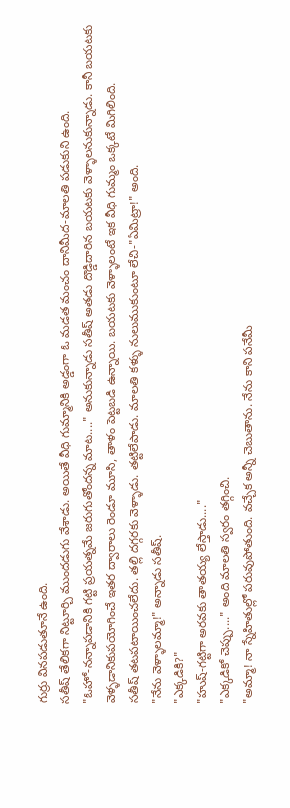గుర్రు వినపడుతూనే ఉంది.
సతీష్ తేలికగా నిట్టూర్చి ముందడుగు వేశాడు. అయితే వీధి గుమ్మానికి అడ్డంగా ఓ మడత మంచం దానిమీద-మాలతి పడుకుని ఉంది.
"ఓహో-నన్నాపడానికి గట్టి ప్రయత్నమే జరుగుతోందన్న మాట...." అనుకున్నాడు సతీష్ అతడు దొడ్డిదారిన బయటకు వెళ్ళాలనుకున్నాడు. కానీ బయటకు వెళ్ళడానికుపయోగించే ఇతర ద్వారాలు రెండూ మూసి, తాళం పెట్టబడి ఉన్నాయి. బయటకు వెళ్ళాలంటే ఇక వీధి గుమ్మం ఒక్కటే మిగిలింది.
సతీష్ తటపటాయించలేదు. తల్లి దగ్గరకు వెళ్ళాడు. తట్టిలేపాడు. మాలతి కళ్ళు నులుముకుంటూ లేచి-"ఏమిట్రా!" అంది.
"నేను వెళ్ళాలమ్మా!" అన్నాడు సతీష్.
"ఎక్కడికి?"
"హుష్-గట్టిగా అరవకు తాతయ్య లేస్తాడు...."
"ఎక్కడికో చెప్పు...." అంది మాలతి స్వరం తగ్గించి.
"అమ్మా! నా స్నేహితుల్లో పరువుపోతుంది. వచ్చేక అన్నీ చెబుతాను. నేను కాని పనేమీ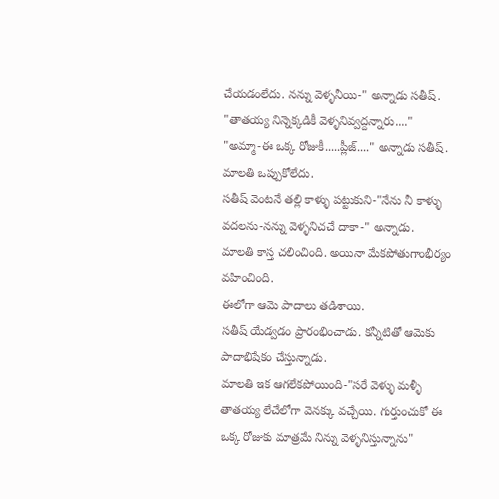చేయడంలేదు. నన్ను వెళ్ళనీయి-" అన్నాడు సతీష్.
"తాతయ్య నిన్నెక్కడికీ వెళ్ళనివ్వద్దన్నారు...."
"అమ్మా-ఈ ఒక్క రోజుకీ.....ప్లీజ్...." అన్నాడు సతీష్.
మాలతి ఒప్పుకోలేదు.
సతీష్ వెంటనే తల్లి కాళ్ళు పట్టుకుని-"నేను నీ కాళ్ళు వదలను-నన్ను వెళ్ళనిచచే దాకా-" అన్నాడు.
మాలతి కాస్త చలించింది. అయినా మేకపోతుగాంభీర్యం వహించింది.
ఈలోగా ఆమె పాదాలు తడిశాయి.
సతీష్ యేడ్వడం ప్రారంభించాడు. కన్నీటితో ఆమెకు పాదాభిషేకం చేస్తున్నాడు.
మాలతి ఇక ఆగలేకపోయింది-"సరే వెళ్ళు మళ్ళీ తాతయ్య లేచేలోగా వెనక్కు వచ్చేయి. గుర్తుంచుకో ఈ ఒక్క రోజుకు మాత్రమే నిన్ను వెళ్ళనిస్తున్నాను"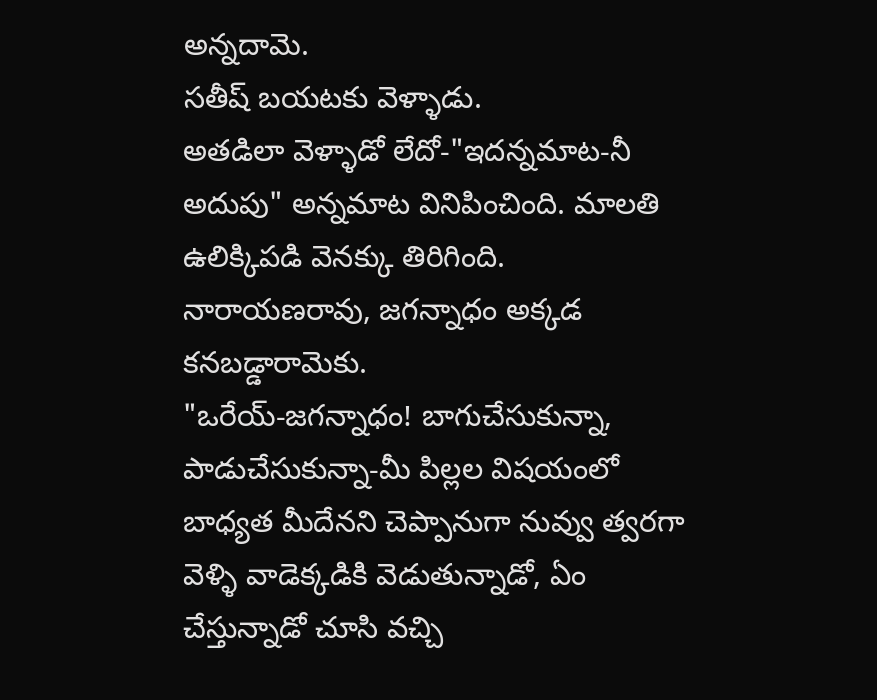అన్నదామె.
సతీష్ బయటకు వెళ్ళాడు.
అతడిలా వెళ్ళాడో లేదో-"ఇదన్నమాట-నీ అదుపు" అన్నమాట వినిపించింది. మాలతి ఉలిక్కిపడి వెనక్కు తిరిగింది.
నారాయణరావు, జగన్నాధం అక్కడ కనబడ్డారామెకు.
"ఒరేయ్-జగన్నాధం! బాగుచేసుకున్నా, పాడుచేసుకున్నా-మీ పిల్లల విషయంలో బాధ్యత మీదేనని చెప్పానుగా నువ్వు త్వరగా వెళ్ళి వాడెక్కడికి వెడుతున్నాడో, ఏం చేస్తున్నాడో చూసి వచ్చి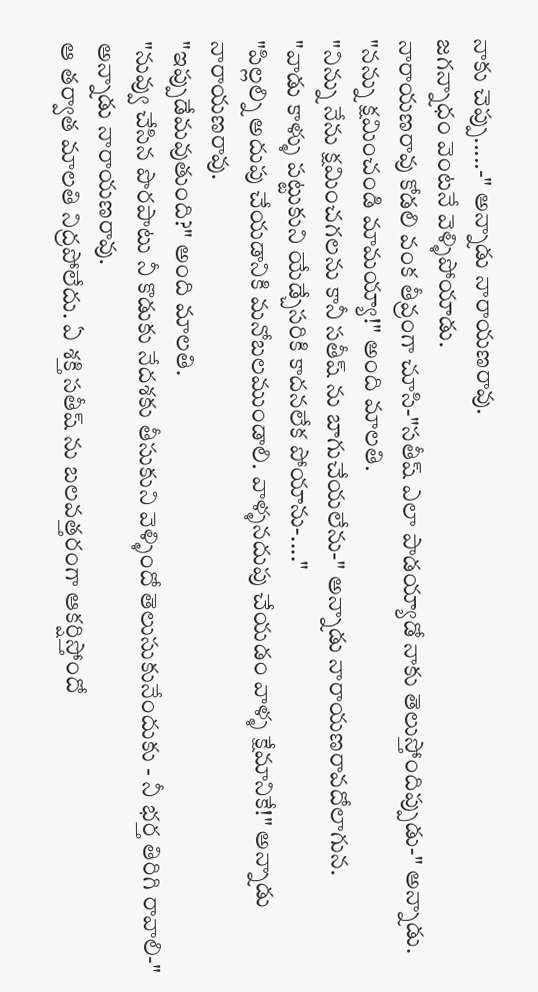నాకు చెప్పు.....-" అన్నాడు నారాయణరావు.
జగన్నాధం వెంటనే వెళ్ళిపోయాడు.
నారాయణరావు కోడలి వంక తీవ్రంగా చూసి-"సతీష్ ఎలా పాడయ్యాడో నాకు తెలుస్తోందిప్పుడు-" అన్నాడు.
"నన్ను క్షమించండి మామయ్యా!" అంది మాలతి.
"నిన్ను నేను క్షమించగలను కానీ సతీష్ ను బాగుచేయలేను-" అన్నాడు నారాయణరావదోలాగున.
"వాడు కాళ్ళు పట్టుకుని యేడ్చేసరికి కాదనలేక పోయాను-...."
"పిల్లల్ని అదుపు చేయడానికి మనోబలముండాలి. వాళ్ళనదుపు చేయడం వాళ్ళ క్షేమానికే!" అన్నాడు నారాయణరావు.
"ఇప్పుడేమవుతుంది?" అంది మాలతి.
"నువ్వు చేసిన పొరపాటు నీ కొడుకు నేదశకు తీసుకుని వెళ్ళిందో తెలుసుకునేందుకు - నీ భర్త తిరిగి రావాలి-" అన్నాడు నారాయణరావు.
ఆ తర్వాత మాలతి నిద్రపోలేదు. ఏ శక్తి సతీష్ ను బలవత్తరంగా ఆకర్షిస్తోందో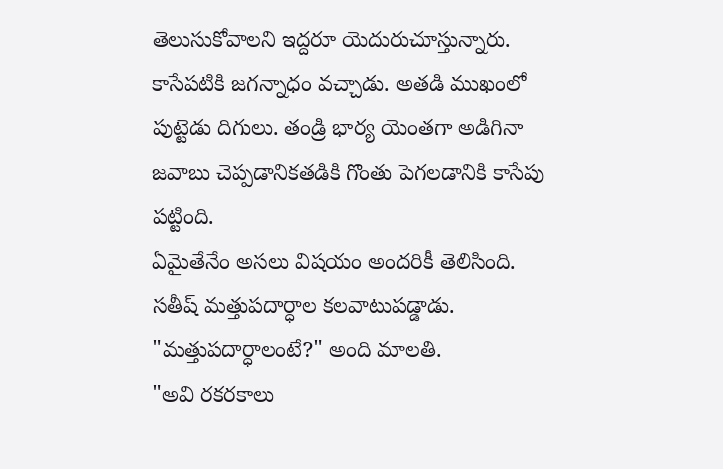తెలుసుకోవాలని ఇద్దరూ యెదురుచూస్తున్నారు.
కాసేపటికి జగన్నాధం వచ్చాడు. అతడి ముఖంలో పుట్టెడు దిగులు. తండ్రి భార్య యెంతగా అడిగినా జవాబు చెప్పడానికతడికి గొంతు పెగలడానికి కాసేపు పట్టింది.
ఏమైతేనేం అసలు విషయం అందరికీ తెలిసింది.
సతీష్ మత్తుపదార్ధాల కలవాటుపడ్డాడు.
"మత్తుపదార్ధాలంటే?" అంది మాలతి.
"అవి రకరకాలు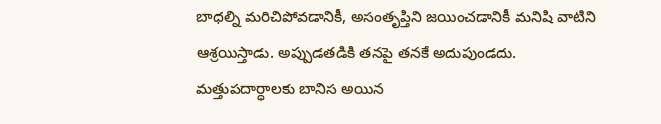బాధల్ని మరిచిపోవడానికీ, అసంతృప్తిని జయించడానికీ మనిషి వాటిని ఆశ్రయిస్తాడు. అప్పుడతడికి తనపై తనకే అదుపుండదు. మత్తుపదార్ధాలకు బానిస అయిన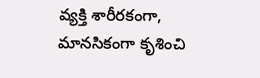వ్యక్తి శారీరకంగా, మానసికంగా కృశించి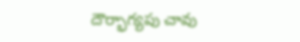దౌర్భాగ్యపు చావు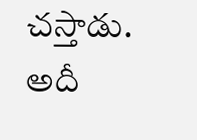చస్తాడు. అదీ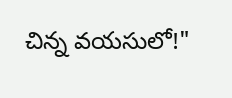చిన్న వయసులో!"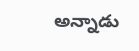అన్నాడు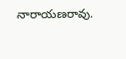నారాయణరావు.